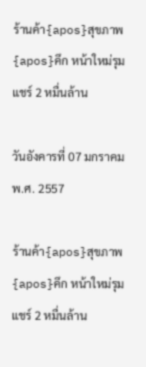ร้านค้า{apos}สุขภาพ{apos}คึก หน้าใหม่รุมแชร์ 2 หมื่นล้าน

วันอังคารที่ 07 มกราคม พ.ศ. 2557

ร้านค้า{apos}สุขภาพ{apos}คึก หน้าใหม่รุมแชร์ 2 หมื่นล้าน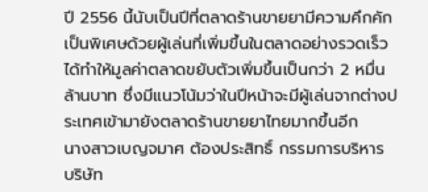ปี 2556 นี้นับเป็นปีที่ตลาดร้านขายยามีความคึกคักเป็นพิเศษด้วยผู้เล่นที่เพิ่มขึ้นในตลาดอย่างรวดเร็ว ได้ทำให้มูลค่าตลาดขยับตัวเพิ่มขึ้นเป็นกว่า 2 หมื่นล้านบาท ซึ่งมีแนวโน้มว่าในปีหน้าจะมีผู้เล่นจากต่างประเทศเข้ามายังตลาดร้านขายยาไทยมากขึ้นอีก
นางสาวเบญจมาศ ต้องประสิทธิ์ กรรมการบริหาร บริษัท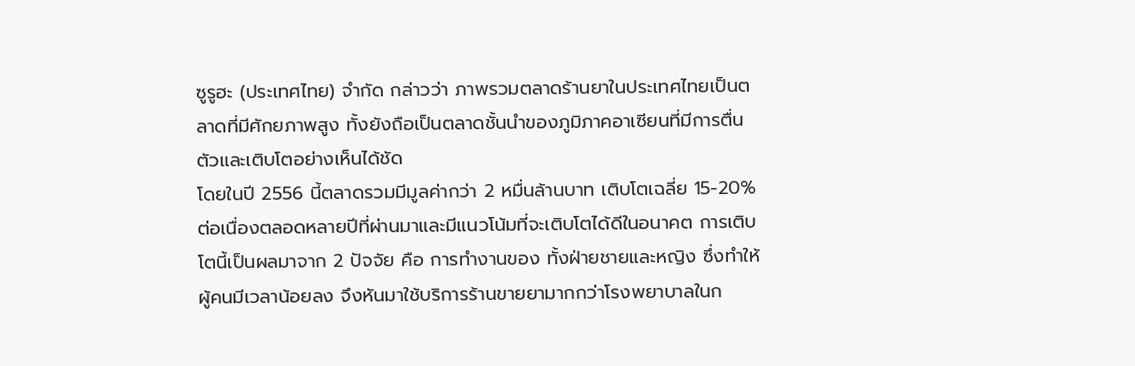ซูรูฮะ (ประเทศไทย) จำกัด กล่าวว่า ภาพรวมตลาดร้านยาในประเทศไทยเป็นตลาดที่มีศักยภาพสูง ทั้งยังถือเป็นตลาดชั้นนำของภูมิภาคอาเซียนที่มีการตื่นตัวและเติบโตอย่างเห็นได้ชัด
โดยในปี 2556 นี้ตลาดรวมมีมูลค่ากว่า 2 หมื่นล้านบาท เติบโตเฉลี่ย 15-20% ต่อเนื่องตลอดหลายปีที่ผ่านมาและมีแนวโน้มที่จะเติบโตได้ดีในอนาคต การเติบโตนี้เป็นผลมาจาก 2 ปัจจัย คือ การทำงานของ ทั้งฝ่ายชายและหญิง ซึ่งทำให้ผู้คนมีเวลาน้อยลง จึงหันมาใช้บริการร้านขายยามากกว่าโรงพยาบาลในก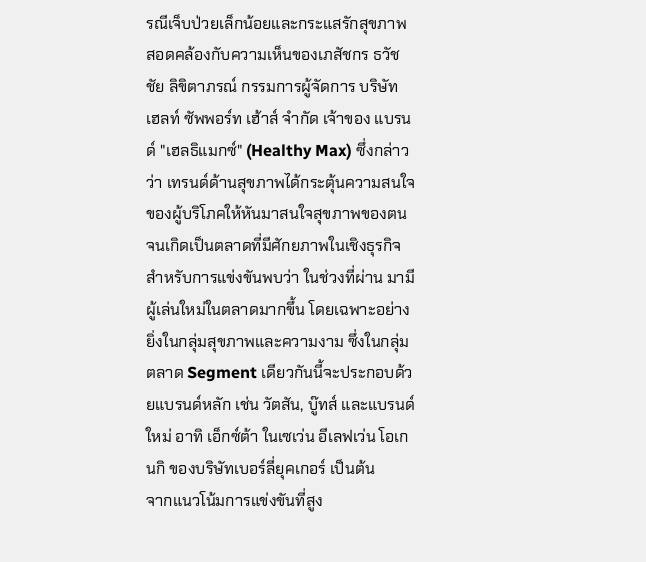รณีเจ็บป่วยเล็กน้อยและกระแสรักสุขภาพ
สอดคล้องกับความเห็นของเภสัชกร ธวัชชัย ลิขิตาภรณ์ กรรมการผู้จัดการ บริษัท เฮลท์ ซัพพอร์ท เฮ้าส์ จำกัด เจ้าของ แบรนด์ "เฮลธิแมกซ์" (Healthy Max) ซึ่งกล่าวว่า เทรนด์ด้านสุขภาพได้กระตุ้นความสนใจของผู้บริโภคให้หันมาสนใจสุขภาพของตน จนเกิดเป็นตลาดที่มีศักยภาพในเชิงธุรกิจ
สำหรับการแข่งขันพบว่า ในช่วงที่ผ่าน มามีผู้เล่นใหม่ในตลาดมากขึ้น โดยเฉพาะอย่างยิ่งในกลุ่มสุขภาพและความงาม ซึ่งในกลุ่มตลาด Segment เดียวกันนี้จะประกอบด้วยแบรนด์หลัก เช่น วัตสัน, บู๊ทส์ และแบรนด์ใหม่ อาทิ เอ็กซ์ต้า ในเซเว่น อีเลฟเว่น โอเกนกิ ของบริษัทเบอร์ลี่ยุคเกอร์ เป็นต้น
จากแนวโน้มการแข่งขันที่สูง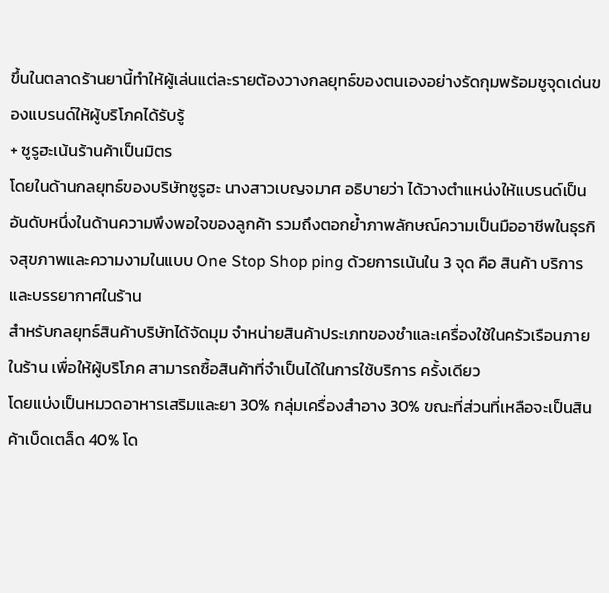ขึ้นในตลาดร้านยานี้ทำให้ผู้เล่นแต่ละรายต้องวางกลยุทธ์ของตนเองอย่างรัดกุมพร้อมชูจุดเด่นของแบรนด์ให้ผู้บริโภคได้รับรู้
+ ซูรูฮะเน้นร้านค้าเป็นมิตร
โดยในด้านกลยุทธ์ของบริษัทซูรูฮะ นางสาวเบญจมาศ อธิบายว่า ได้วางตำแหน่งให้แบรนด์เป็นอันดับหนึ่งในด้านความพึงพอใจของลูกค้า รวมถึงตอกย้ำภาพลักษณ์ความเป็นมืออาชีพในธุรกิจสุขภาพและความงามในแบบ One Stop Shop ping ด้วยการเน้นใน 3 จุด คือ สินค้า บริการและบรรยากาศในร้าน
สำหรับกลยุทธ์สินค้าบริษัทได้จัดมุม จำหน่ายสินค้าประเภทของชำและเครื่องใช้ในครัวเรือนภายในร้าน เพื่อให้ผู้บริโภค สามารถซื้อสินค้าที่จำเป็นได้ในการใช้บริการ ครั้งเดียว
โดยแบ่งเป็นหมวดอาหารเสริมและยา 30% กลุ่มเครื่องสำอาง 30% ขณะที่ส่วนที่เหลือจะเป็นสินค้าเบ็ดเตล็ด 40% โด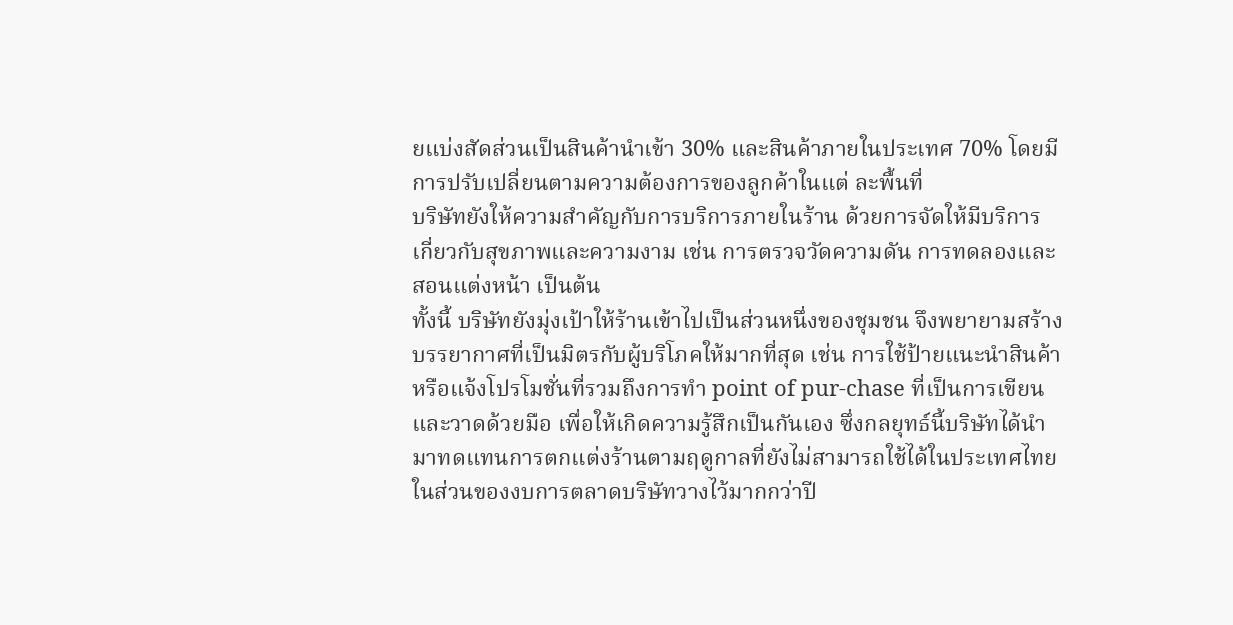ยแบ่งสัดส่วนเป็นสินค้านำเข้า 30% และสินค้าภายในประเทศ 70% โดยมีการปรับเปลี่ยนตามความต้องการของลูกค้าในแต่ ละพื้นที่
บริษัทยังให้ความสำคัญกับการบริการภายในร้าน ด้วยการจัดให้มีบริการ เกี่ยวกับสุขภาพและความงาม เช่น การตรวจวัดความดัน การทดลองและสอนแต่งหน้า เป็นต้น
ทั้งนี้ บริษัทยังมุ่งเป้าให้ร้านเข้าไปเป็นส่วนหนึ่งของชุมชน จึงพยายามสร้างบรรยากาศที่เป็นมิตรกับผู้บริโภคให้มากที่สุด เช่น การใช้ป้ายแนะนำสินค้าหรือแจ้งโปรโมชั่นที่รวมถึงการทำ point of pur-chase ที่เป็นการเขียนและวาดด้วยมือ เพื่อให้เกิดความรู้สึกเป็นกันเอง ซึ่งกลยุทธ์นี้บริษัทได้นำมาทดแทนการตกแต่งร้านตามฤดูกาลที่ยังไม่สามารถใช้ได้ในประเทศไทย
ในส่วนของงบการตลาดบริษัทวางไว้มากกว่าปี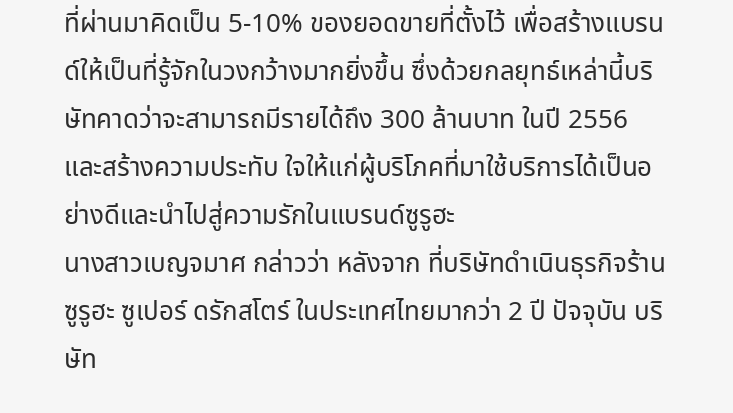ที่ผ่านมาคิดเป็น 5-10% ของยอดขายที่ตั้งไว้ เพื่อสร้างแบรนด์ให้เป็นที่รู้จักในวงกว้างมากยิ่งขึ้น ซึ่งด้วยกลยุทธ์เหล่านี้บริษัทคาดว่าจะสามารถมีรายได้ถึง 300 ล้านบาท ในปี 2556 และสร้างความประทับ ใจให้แก่ผู้บริโภคที่มาใช้บริการได้เป็นอย่างดีและนำไปสู่ความรักในแบรนด์ซูรูฮะ
นางสาวเบญจมาศ กล่าวว่า หลังจาก ที่บริษัทดำเนินธุรกิจร้านซูรูฮะ ซูเปอร์ ดรักสโตร์ ในประเทศไทยมากว่า 2 ปี ปัจจุบัน บริษัท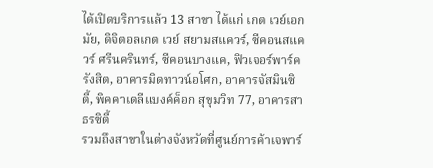ได้เปิดบริการแล้ว 13 สาขา ได้แก่ เกต เวย์เอกมัย, ดิจิตอลเกต เวย์ สยามสแควร์, ซีคอนสแควร์ ศรีนครินทร์, ซีคอนบางแค, ฟิวเจอร์พาร์ครังสิต, อาคารมิดทาวน์อโศก, อาคารจัสมินซิตี้, พิคคาเดลีแบงค์ค็อก สุขุมวิท 77, อาคารสาธรซิตี้
รวมถึงสาขาในต่างจังหวัดที่ศูนย์การค้าเจพาร์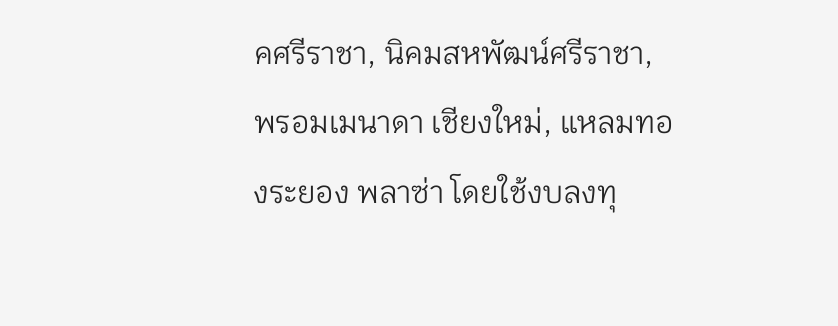คศรีราชา, นิคมสหพัฒน์ศรีราชา, พรอมเมนาดา เชียงใหม่, แหลมทองระยอง พลาซ่า โดยใช้งบลงทุ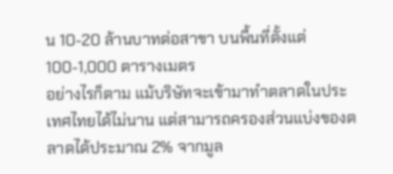น 10-20 ล้านบาทต่อสาขา บนพื้นที่ตั้งแต่ 100-1,000 ตารางเมตร
อย่างไรก็ตาม แม้บริษัทจะเข้ามาทำตลาดในประเทศไทยได้ไม่นาน แต่สามารถครองส่วนแบ่งของตลาดได้ประมาณ 2% จากมูล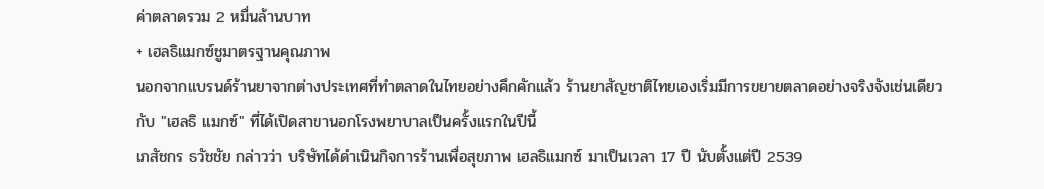ค่าตลาดรวม 2 หมื่นล้านบาท
+ เฮลธิแมกซ์ชูมาตรฐานคุณภาพ
นอกจากแบรนด์ร้านยาจากต่างประเทศที่ทำตลาดในไทยอย่างคึกคักแล้ว ร้านยาสัญชาติไทยเองเริ่มมีการขยายตลาดอย่างจริงจังเช่นเดียวกับ "เฮลธิ แมกซ์" ที่ได้เปิดสาขานอกโรงพยาบาลเป็นครั้งแรกในปีนี้
เภสัชกร ธวัชชัย กล่าวว่า บริษัทได้ดำเนินกิจการร้านเพื่อสุขภาพ เฮลธิแมกซ์ มาเป็นเวลา 17 ปี นับตั้งแต่ปี 2539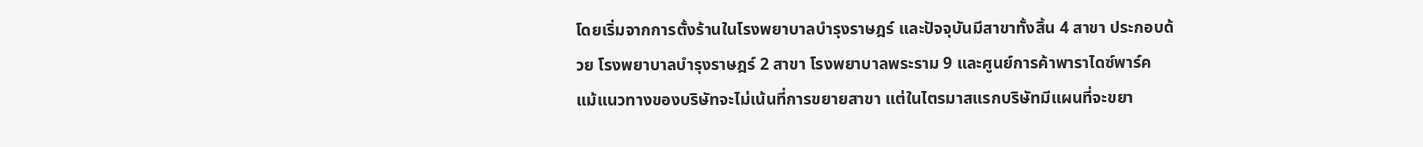โดยเริ่มจากการตั้งร้านในโรงพยาบาลบำรุงราษฎร์ และปัจจุบันมีสาขาทั้งสิ้น 4 สาขา ประกอบด้วย โรงพยาบาลบำรุงราษฎร์ 2 สาขา โรงพยาบาลพระราม 9 และศูนย์การค้าพาราไดซ์พาร์ค
แม้แนวทางของบริษัทจะไม่เน้นที่การขยายสาขา แต่ในไตรมาสแรกบริษัทมีแผนที่จะขยา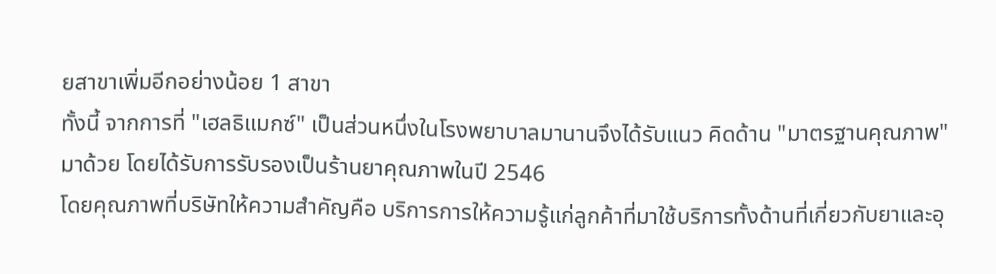ยสาขาเพิ่มอีกอย่างน้อย 1 สาขา
ทั้งนี้ จากการที่ "เฮลธิแมกซ์" เป็นส่วนหนึ่งในโรงพยาบาลมานานจึงได้รับแนว คิดด้าน "มาตรฐานคุณภาพ" มาด้วย โดยได้รับการรับรองเป็นร้านยาคุณภาพในปี 2546
โดยคุณภาพที่บริษัทให้ความสำคัญคือ บริการการให้ความรู้แก่ลูกค้าที่มาใช้บริการทั้งด้านที่เกี่ยวกับยาและอุ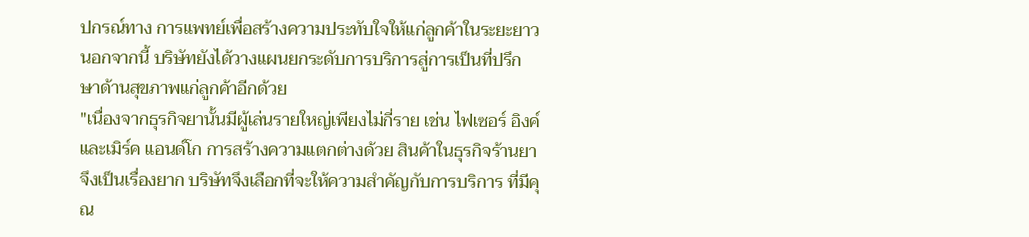ปกรณ์ทาง การแพทย์เพื่อสร้างความประทับใจให้แก่ลูกค้าในระยะยาว นอกจากนี้ บริษัทยังได้วางแผนยกระดับการบริการสู่การเป็นที่ปรึกษาด้านสุขภาพแก่ลูกค้าอีกด้วย
"เนื่องจากธุรกิจยานั้นมีผู้เล่นรายใหญ่เพียงไม่กี่ราย เช่น ไฟเซอร์ อิงค์และเมิร์ค แอนด์โก การสร้างความแตกต่างด้วย สินค้าในธุรกิจร้านยาจึงเป็นเรื่องยาก บริษัทจึงเลือกที่จะให้ความสำคัญกับการบริการ ที่มีคุณ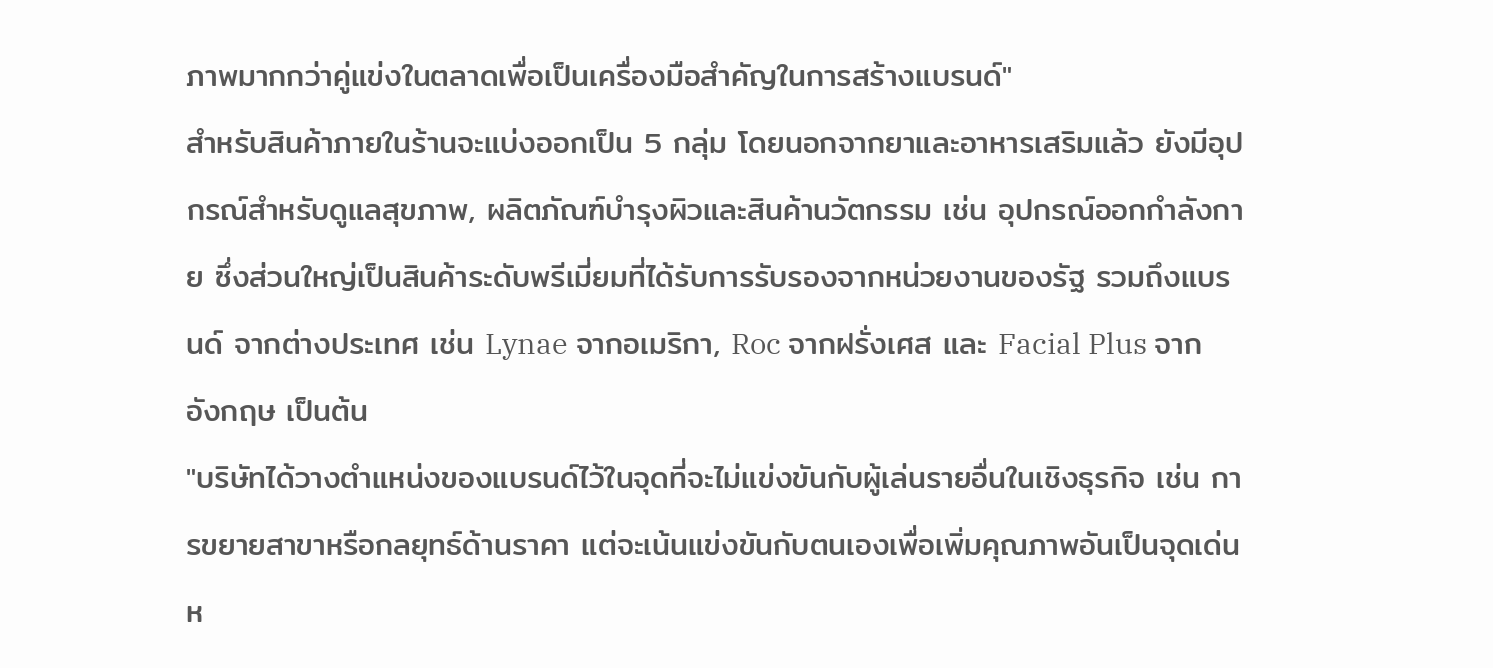ภาพมากกว่าคู่แข่งในตลาดเพื่อเป็นเครื่องมือสำคัญในการสร้างแบรนด์"
สำหรับสินค้าภายในร้านจะแบ่งออกเป็น 5 กลุ่ม โดยนอกจากยาและอาหารเสริมแล้ว ยังมีอุปกรณ์สำหรับดูแลสุขภาพ, ผลิตภัณฑ์บำรุงผิวและสินค้านวัตกรรม เช่น อุปกรณ์ออกกำลังกาย ซึ่งส่วนใหญ่เป็นสินค้าระดับพรีเมี่ยมที่ได้รับการรับรองจากหน่วยงานของรัฐ รวมถึงแบรนด์ จากต่างประเทศ เช่น Lynae จากอเมริกา, Roc จากฝรั่งเศส และ Facial Plus จากอังกฤษ เป็นต้น
"บริษัทได้วางตำแหน่งของแบรนด์ไว้ในจุดที่จะไม่แข่งขันกับผู้เล่นรายอื่นในเชิงธุรกิจ เช่น การขยายสาขาหรือกลยุทธ์ด้านราคา แต่จะเน้นแข่งขันกับตนเองเพื่อเพิ่มคุณภาพอันเป็นจุดเด่นห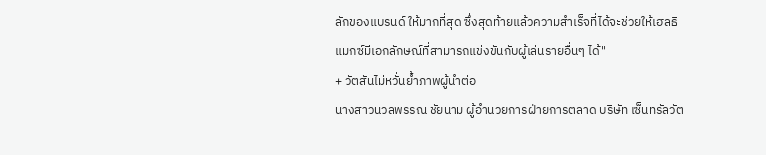ลักของแบรนด์ ให้มากที่สุด ซึ่งสุดท้ายแล้วความสำเร็จที่ได้จะช่วยให้เฮลธิแมกซ์มีเอกลักษณ์ที่สามารถแข่งขันกับผู้เล่นรายอื่นๆ ได้"
+ วัตสันไม่หวั่นย้ำภาพผู้นำต่อ
นางสาวนวลพรรณ ชัยนาม ผู้อำนวยการฝ่ายการตลาด บริษัท เซ็นทรัลวัต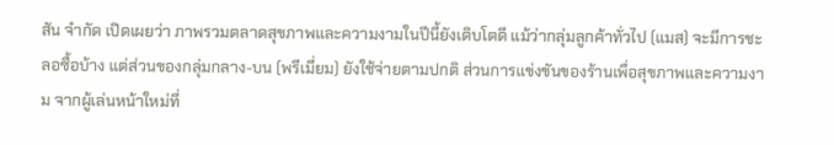สัน จำกัด เปิดเผยว่า ภาพรวมตลาดสุขภาพและความงามในปีนี้ยังเติบโตดี แม้ว่ากลุ่มลูกค้าทั่วไป (แมส) จะมีการชะลอซื้อบ้าง แต่ส่วนของกลุ่มกลาง-บน (พรีเมี่ยม) ยังใช้จ่ายตามปกติ ส่วนการแข่งขันของร้านเพื่อสุขภาพและความงาม จากผู้เล่นหน้าใหม่ที่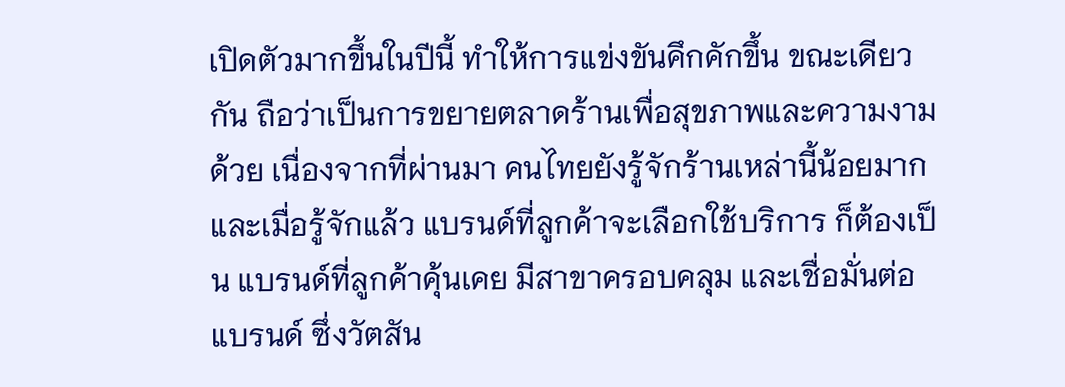เปิดตัวมากขึ้นในปีนี้ ทำให้การแข่งขันคึกคักขึ้น ขณะเดียวกัน ถือว่าเป็นการขยายตลาดร้านเพื่อสุขภาพและความงามด้วย เนื่องจากที่ผ่านมา คนไทยยังรู้จักร้านเหล่านี้น้อยมาก และเมื่อรู้จักแล้ว แบรนด์ที่ลูกค้าจะเลือกใช้บริการ ก็ต้องเป็น แบรนด์ที่ลูกค้าคุ้นเคย มีสาขาครอบคลุม และเชื่อมั่นต่อแบรนด์ ซึ่งวัตสัน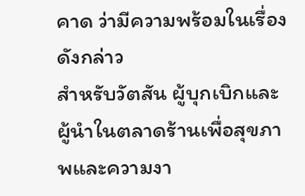คาด ว่ามีความพร้อมในเรื่องดังกล่าว
สำหรับวัตสัน ผู้บุกเบิกและผู้นำในตลาดร้านเพื่อสุขภาพและความงา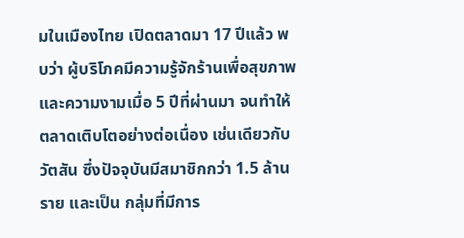มในเมืองไทย เปิดตลาดมา 17 ปีแล้ว พบว่า ผู้บริโภคมีความรู้จักร้านเพื่อสุขภาพและความงามเมื่อ 5 ปีที่ผ่านมา จนทำให้ตลาดเติบโตอย่างต่อเนื่อง เช่นเดียวกับวัตสัน ซึ่งปัจจุบันมีสมาชิกกว่า 1.5 ล้านราย และเป็น กลุ่มที่มีการ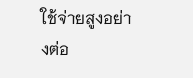ใช้จ่ายสูงอย่างต่อ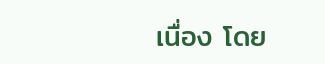เนื่อง โดย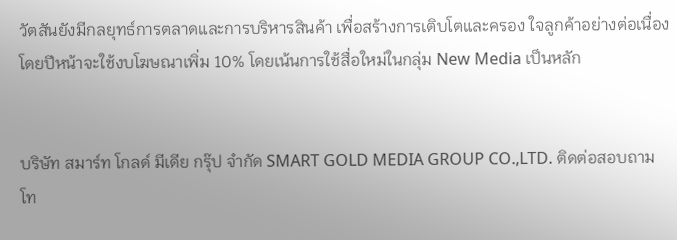วัตสันยังมีกลยุทธ์การตลาดและการบริหารสินค้า เพื่อสร้างการเติบโตและครอง ใจลูกค้าอย่างต่อเนื่อง โดยปีหน้าจะใช้งบโฆษณาเพิ่ม 10% โดยเน้นการใช้สื่อใหม่ในกลุ่ม New Media เป็นหลัก


บริษัท สมาร์ท โกลด์ มีเดีย กรุ๊ป จำกัด SMART GOLD MEDIA GROUP CO.,LTD. ติดต่อสอบถาม โท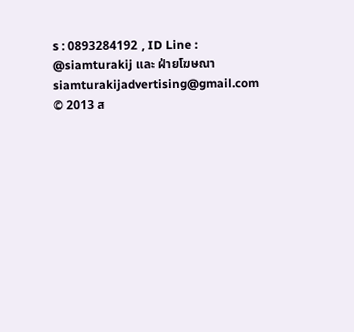ร : 0893284192 , ID Line : @siamturakij และ ฝ่ายโฆษณา siamturakijadvertising@gmail.com
© 2013 ส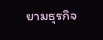ยามธุรกิจ